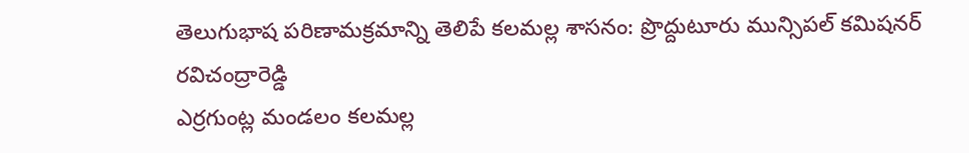తెలుగుభాష పరిణామక్రమాన్ని తెలిపే కలమల్ల శాసనం: ప్రొద్దుటూరు మున్సిపల్ కమిషనర్ రవిచంద్రారెడ్డి
ఎర్రగుంట్ల మండలం కలమల్ల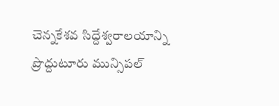చెన్నకేశవ సిద్దేశ్వరాలయాన్ని ప్రొద్దుటూరు మున్సిపల్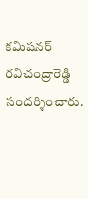కమిషనర్ రవిచంద్రారెడ్డి సందర్శించారు.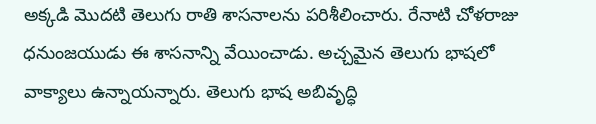అక్కడి మొదటి తెలుగు రాతి శాసనాలను పరిశీలించారు. రేనాటి చోళరాజు ధనుంజయుడు ఈ శాసనాన్ని వేయించాడు. అచ్చమైన తెలుగు భాషలో వాక్యాలు ఉన్నాయన్నారు. తెలుగు భాష అబివృద్ధి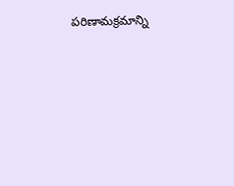పరిణామక్రమాన్ని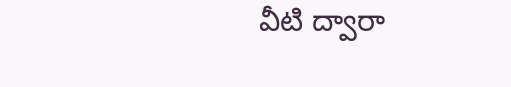వీటి ద్వారా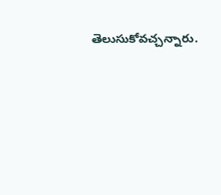తెలుసుకోవచ్చన్నారు.